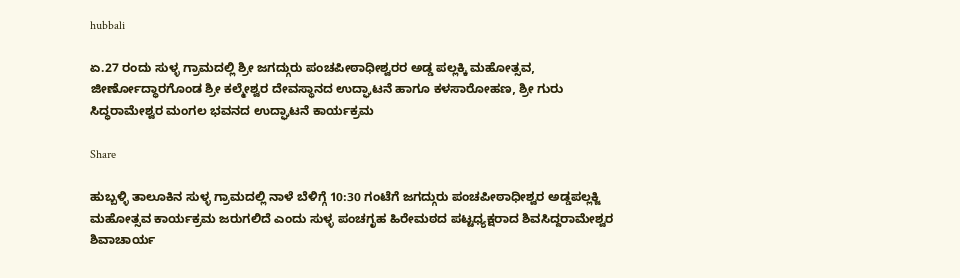hubbali

ಏ.27 ರಂದು ಸುಳ್ಳ ಗ್ರಾಮದಲ್ಲಿ ಶ್ರೀ ಜಗದ್ಗುರು ಪಂಚಪೀಠಾಧೀಶ್ವರರ ಅಡ್ಡ ಪಲ್ಲಕ್ಕಿ ಮಹೋತ್ಸವ, ಜೀರ್ಣೋದ್ಧಾರಗೊಂಡ ಶ್ರೀ ಕಲ್ಮೇಶ್ವರ ದೇವಸ್ಥಾನದ ಉದ್ಘಾಟನೆ ಹಾಗೂ ಕಳಸಾರೋಹಣ, ಶ್ರೀ ಗುರು ಸಿದ್ಧರಾಮೇಶ್ವರ ಮಂಗಲ ಭವನದ ಉದ್ಘಾಟನೆ ಕಾರ್ಯಕ್ರಮ

Share

ಹುಬ್ಬಳ್ಳಿ ತಾಲೂಕಿನ ಸುಳ್ಳ ಗ್ರಾಮದಲ್ಲಿ ನಾಳೆ ಬೆಳಿಗ್ಗೆ 10:30 ಗಂಟೆಗೆ ಜಗದ್ಗುರು ಪಂಚಪೀಠಾಧೀಶ್ವರ ಅಡ್ಡಪಲ್ಲಕ್ಜಿ ಮಹೋತ್ಸವ ಕಾರ್ಯಕ್ರಮ ಜರುಗಲಿದೆ ಎಂದು ಸುಳ್ಳ ಪಂಚಗೃಹ ಹಿರೇಮಠದ ಪಟ್ಟಧ್ಯಕ್ಷರಾದ ಶಿವಸಿದ್ದರಾಮೇಶ್ವರ ಶಿವಾಚಾರ್ಯ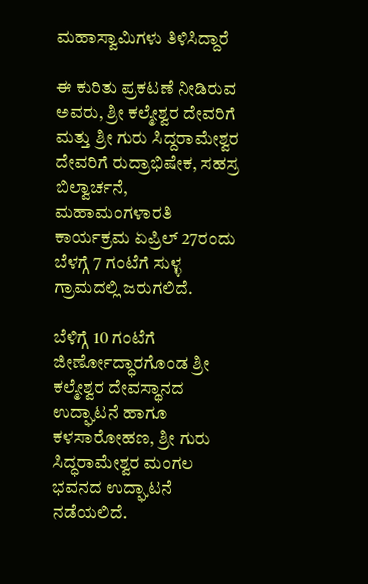ಮಹಾಸ್ವಾಮಿಗಳು ತಿಳಿಸಿದ್ದಾರೆ‌

ಈ ಕುರಿತು ಪ್ರಕಟಣೆ ನೀಡಿರುವ ಅವರು, ಶ್ರೀ ಕಲ್ಮೇಶ್ವರ ದೇವರಿಗೆ ಮತ್ತು ಶ್ರೀ ಗುರು ಸಿದ್ದರಾಮೇಶ್ವರ ದೇವರಿಗೆ ರುದ್ರಾಭಿಷೇಕ, ಸಹಸ್ರ ಬಿಲ್ವಾರ್ಚನೆ, ಮಹಾಮಂಗಳಾರತಿ ಕಾರ್ಯಕ್ರಮ ಏಪ್ರಿಲ್ 27ರಂದು ಬೆಳಗ್ಗೆ 7 ಗಂಟೆಗೆ ಸುಳ್ಳ ಗ್ರಾಮದಲ್ಲಿ ಜರುಗಲಿದೆ.

ಬೆಳಿಗ್ಗೆ 10 ಗಂಟೆಗೆ ಜೀರ್ಣೋದ್ಧಾರಗೊಂಡ ಶ್ರೀ ಕಲ್ಮೇಶ್ವರ ದೇವಸ್ಥಾನದ ಉದ್ಘಾಟನೆ ಹಾಗೂ ಕಳಸಾರೋಹಣ, ಶ್ರೀ ಗುರು ಸಿದ್ಧರಾಮೇಶ್ವರ ಮಂಗಲ ಭವನದ ಉದ್ಘಾಟನೆ ನಡೆಯಲಿದೆ.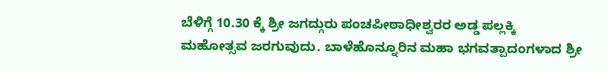ಬೆಳಿಗ್ಗೆ 10.30 ಕ್ಕೆ ಶ್ರೀ ಜಗದ್ಗುರು ಪಂಚಪೀಠಾಧೀಶ್ವರರ ಅಡ್ಡ ಪಲ್ಲಕ್ಕಿ ಮಹೋತ್ಸವ ಜರಗುವುದು. ಬಾಳೆಹೊನ್ನೂರಿನ ಮಹಾ ಭಗವತ್ಪಾದಂಗಳಾದ ಶ್ರೀ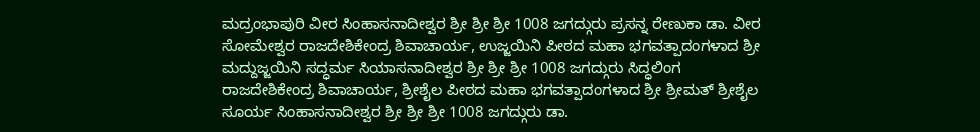ಮದ್ರಂಭಾಪುರಿ ವೀರ ಸಿಂಹಾಸನಾದೀಶ್ವರ ಶ್ರೀ ಶ್ರೀ ಶ್ರೀ 1008 ಜಗದ್ಗುರು ಪ್ರಸನ್ನ ರೇಣುಕಾ ಡಾ. ವೀರ ಸೋಮೇಶ್ವರ ರಾಜದೇಶಿಕೇಂದ್ರ ಶಿವಾಚಾರ್ಯ, ಉಜ್ಜಯಿನಿ ಪೀಠದ ಮಹಾ ಭಗವತ್ಪಾದಂಗಳಾದ ಶ್ರೀ ಮದ್ದುಜ್ಜಯಿನಿ ಸದ್ಧರ್ಮ ಸಿಯಾಸನಾದೀಶ್ವರ ಶ್ರೀ ಶ್ರೀ ಶ್ರೀ 1008 ಜಗದ್ಗುರು ಸಿದ್ಧಲಿಂಗ ರಾಜದೇಶಿಕೇಂದ್ರ ಶಿವಾಚಾರ್ಯ, ಶ್ರೀಶೈಲ ಪೀಠದ ಮಹಾ ಭಗವತ್ಪಾದಂಗಳಾದ ಶ್ರೀ ಶ್ರೀಮತ್ ಶ್ರೀಶೈಲ ಸೂರ್ಯ ಸಿಂಹಾಸನಾದೀಶ್ವರ ಶ್ರೀ ಶ್ರೀ ಶ್ರೀ 1008 ಜಗದ್ಗುರು ಡಾ.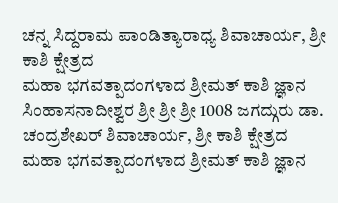ಚನ್ನ ಸಿದ್ದರಾಮ ಪಾಂಡಿತ್ಯಾರಾಧ್ಯ ಶಿವಾಚಾರ್ಯ, ಶ್ರೀ ಕಾಶಿ ಕ್ಷೇತ್ರದ
ಮಹಾ ಭಗವತ್ಪಾದಂಗಳಾದ ಶ್ರೀಮತ್ ಕಾಶಿ ಜ್ಞಾನ ಸಿಂಹಾಸನಾದೀಶ್ವರ ಶ್ರೀ ಶ್ರೀ ಶ್ರೀ 1008 ಜಗದ್ಗುರು ಡಾ. ಚಂದ್ರಶೇಖರ್ ಶಿವಾಚಾರ್ಯ, ಶ್ರೀ ಕಾಶಿ ಕ್ಷೇತ್ರದ
ಮಹಾ ಭಗವತ್ಪಾದಂಗಳಾದ ಶ್ರೀಮತ್ ಕಾಶಿ ಜ್ಞಾನ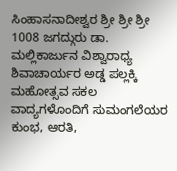ಸಿಂಹಾಸನಾದೀಶ್ವರ ಶ್ರೀ ಶ್ರೀ ಶ್ರೀ 1008 ಜಗದ್ಗುರು ಡಾ. ಮಲ್ಲಿಕಾರ್ಜುನ ವಿಶ್ವಾರಾಧ್ಯ ಶಿವಾಚಾರ್ಯರ ಅಡ್ಡ ಪಲ್ಲಕ್ಕಿ ಮಹೋತ್ಸವ ಸಕಲ ವಾದ್ಯಗಳೊಂದಿಗೆ ಸುಮಂಗಲೆಯರ ಕುಂಭ, ಆರತಿ,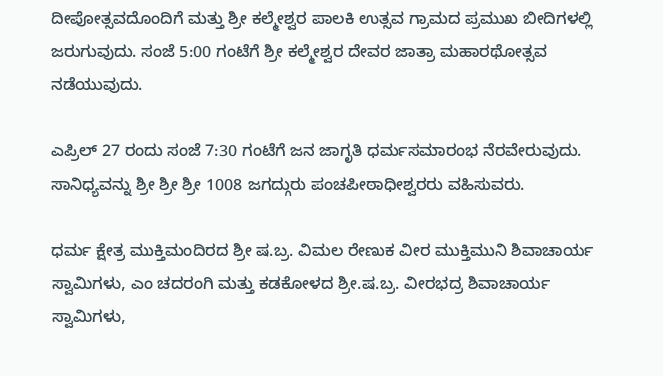ದೀಪೋತ್ಸವದೊಂದಿಗೆ ಮತ್ತು ಶ್ರೀ ಕಲ್ಮೇಶ್ವರ ಪಾಲಕಿ ಉತ್ಸವ ಗ್ರಾಮದ ಪ್ರಮುಖ ಬೀದಿಗಳಲ್ಲಿ ಜರುಗುವುದು. ಸಂಜೆ 5:00 ಗಂಟೆಗೆ ಶ್ರೀ ಕಲ್ಮೇಶ್ವರ ದೇವರ ಜಾತ್ರಾ ಮಹಾರಥೋತ್ಸವ ನಡೆಯುವುದು.

ಎಪ್ರಿಲ್ 27 ರಂದು ಸಂಜೆ 7:30 ಗಂಟೆಗೆ ಜನ ಜಾಗೃತಿ ಧರ್ಮಸಮಾರಂಭ ನೆರವೇರುವುದು. ಸಾನಿಧ್ಯವನ್ನು ಶ್ರೀ ಶ್ರೀ ಶ್ರೀ 1008 ಜಗದ್ಗುರು ಪಂಚಪೀಠಾಧೀಶ್ವರರು ವಹಿಸುವರು.

ಧರ್ಮ ಕ್ಷೇತ್ರ ಮುಕ್ತಿಮಂದಿರದ ಶ್ರೀ ಷ.ಬ್ರ. ವಿಮಲ ರೇಣುಕ ವೀರ ಮುಕ್ತಿಮುನಿ ಶಿವಾಚಾರ್ಯ ಸ್ವಾಮಿಗಳು, ಎಂ ಚದರಂಗಿ ಮತ್ತು ಕಡಕೋಳದ ಶ್ರೀ.ಷ.ಬ್ರ. ವೀರಭದ್ರ ಶಿವಾಚಾರ್ಯ ಸ್ವಾಮಿಗಳು,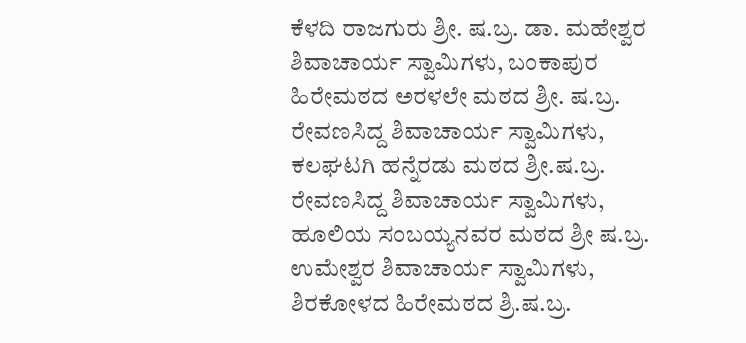ಕೆಳದಿ ರಾಜಗುರು ಶ್ರೀ. ಷ.ಬ್ರ. ಡಾ. ಮಹೇಶ್ವರ ಶಿವಾಚಾರ್ಯ ಸ್ವಾಮಿಗಳು, ಬಂಕಾಪುರ ಹಿರೇಮಠದ ಅರಳಲೇ ಮಠದ ಶ್ರೀ. ಷ.ಬ್ರ. ರೇವಣಸಿದ್ದ ಶಿವಾಚಾರ್ಯ ಸ್ವಾಮಿಗಳು, ಕಲಘಟಗಿ ಹನ್ನೆರಡು ಮಠದ ಶ್ರೀ.ಷ.ಬ್ರ. ರೇವಣಸಿದ್ದ ಶಿವಾಚಾರ್ಯ ಸ್ವಾಮಿಗಳು, ಹೂಲಿಯ ಸಂಬಯ್ಯನವರ ಮಠದ ಶ್ರೀ ಷ.ಬ್ರ. ಉಮೇಶ್ವರ ಶಿವಾಚಾರ್ಯ ಸ್ವಾಮಿಗಳು, ಶಿರಕೋಳದ ಹಿರೇಮಠದ ಶ್ರಿ.ಷ.ಬ್ರ.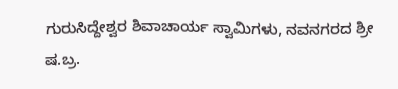ಗುರುಸಿದ್ದೇಶ್ವರ ಶಿವಾಚಾರ್ಯ ಸ್ವಾಮಿಗಳು, ನವನಗರದ ಶ್ರೀ ಷ.ಬ್ರ.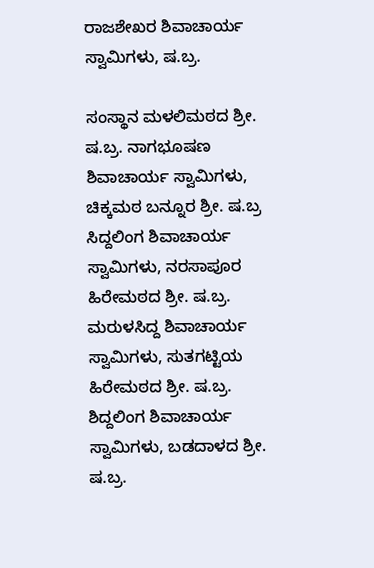ರಾಜಶೇಖರ ಶಿವಾಚಾರ್ಯ ಸ್ವಾಮಿಗಳು, ಷ.ಬ್ರ.

ಸಂಸ್ಥಾನ ಮಳಲಿಮಠದ ಶ್ರೀ. ಷ.ಬ್ರ. ನಾಗಭೂಷಣ ಶಿವಾಚಾರ್ಯ ಸ್ವಾಮಿಗಳು, ಚಿಕ್ಕಮಠ ಬನ್ನೂರ ಶ್ರೀ. ಷ.ಬ್ರ ಸಿದ್ದಲಿಂಗ ಶಿವಾಚಾರ್ಯ ಸ್ವಾಮಿಗಳು, ನರಸಾಪೂರ ಹಿರೇಮಠದ ಶ್ರೀ. ಷ.ಬ್ರ. ಮರುಳಸಿದ್ದ ಶಿವಾಚಾರ್ಯ ಸ್ವಾಮಿಗಳು, ಸುತಗಟ್ಟಿಯ ಹಿರೇಮಠದ ಶ್ರೀ. ಷ.ಬ್ರ. ಶಿದ್ದಲಿಂಗ ಶಿವಾಚಾರ್ಯ ಸ್ವಾಮಿಗಳು, ಬಡದಾಳದ ಶ್ರೀ. ಷ.ಬ್ರ.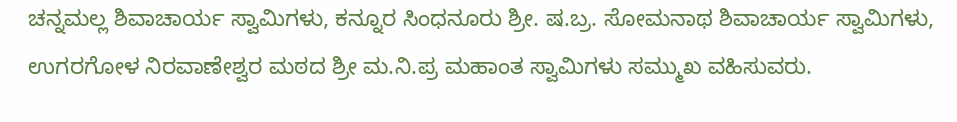ಚನ್ನಮಲ್ಲ ಶಿವಾಚಾರ್ಯ ಸ್ವಾಮಿಗಳು, ಕನ್ನೂರ ಸಿಂಧನೂರು ಶ್ರೀ. ಷ.ಬ್ರ. ಸೋಮನಾಥ ಶಿವಾಚಾರ್ಯ ಸ್ವಾಮಿಗಳು, ಉಗರಗೋಳ ನಿರವಾಣೇಶ್ವರ ಮಠದ ಶ್ರೀ ಮ.ನಿ.ಪ್ರ ಮಹಾಂತ ಸ್ವಾಮಿಗಳು ಸಮ್ಮುಖ ವಹಿಸುವರು.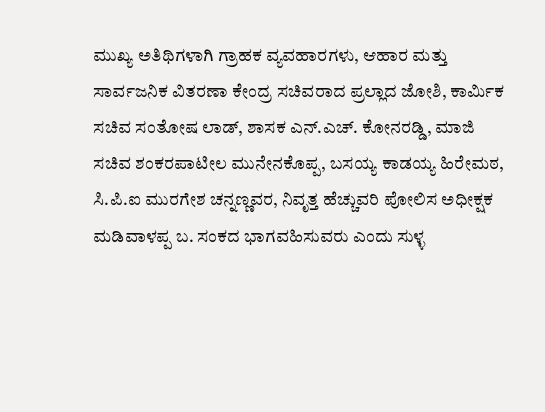ಮುಖ್ಯ ಅತಿಥಿಗಳಾಗಿ ಗ್ರಾಹಕ ವ್ಯವಹಾರಗಳು, ಆಹಾರ ಮತ್ತು ಸಾರ್ವಜನಿಕ ವಿತರಣಾ ಕೇಂದ್ರ ಸಚಿವರಾದ ಪ್ರಲ್ಲಾದ ಜೋಶಿ, ಕಾರ್ಮಿಕ ಸಚಿವ ಸಂತೋಷ ಲಾಡ್, ಶಾಸಕ ಎನ್.ಎಚ್. ಕೋನರಡ್ಡಿ, ಮಾಜಿ ಸಚಿವ ಶಂಕರಪಾಟೀಲ ಮುನೇನಕೊಪ್ಪ, ಬಸಯ್ಯ ಕಾಡಯ್ಯ ಹಿರೇಮಠ, ಸಿ.ಪಿ.ಐ ಮುರಗೇಶ ಚನ್ನಣ್ಣವರ, ನಿವೃತ್ತ ಹೆಚ್ಚುವರಿ ಪೋಲಿಸ ಅಧೀಕ್ಷಕ ಮಡಿವಾಳಪ್ಪ ಬ. ಸಂಕದ ಭಾಗವಹಿಸುವರು ಎಂದು ಸುಳ್ಳ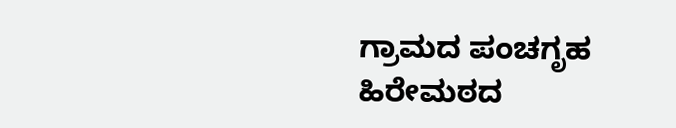ಗ್ರಾಮದ ಪಂಚಗೃಹ ಹಿರೇಮಠದ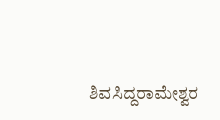ಶಿವಸಿದ್ದರಾಮೇಶ್ವರ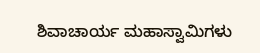ಶಿವಾಚಾರ್ಯ ಮಹಾಸ್ವಾಮಿಗಳು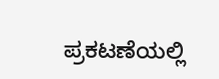ಪ್ರಕಟಣೆಯಲ್ಲಿ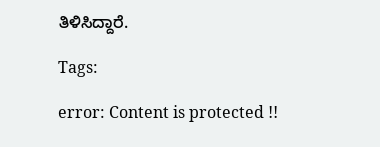ತಿಳಿಸಿದ್ದಾರೆ.

Tags:

error: Content is protected !!